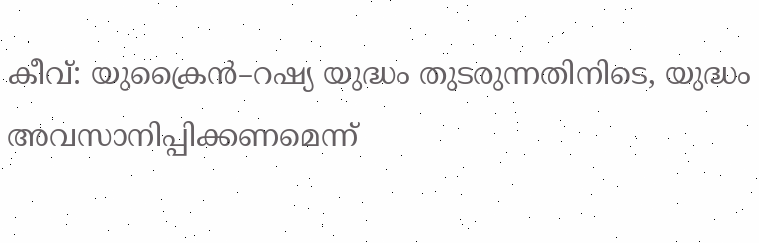കീവ്: യുക്രൈൻ–റഷ്യ യുദ്ധം തുടരുന്നതിനിടെ, യുദ്ധം അവസാനിപ്പിക്കണമെന്ന്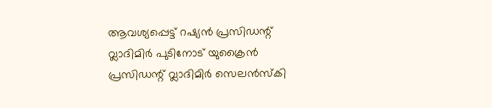ആവശ്യപ്പെട്ട് റഷ്യൻ പ്രസിഡന്റ് വ്ലാദിമിർ പുടിനോട് യുക്രൈൻ പ്രസിഡന്റ് വ്ലാദിമിർ സെലൻസ്കി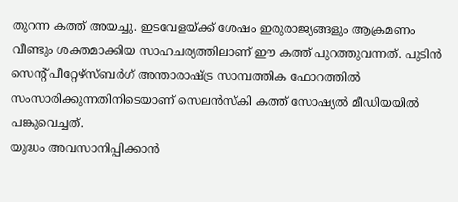തുറന്ന കത്ത് അയച്ചു. ഇടവേളയ്ക്ക് ശേഷം ഇരുരാജ്യങ്ങളും ആക്രമണം വീണ്ടും ശക്തമാക്കിയ സാഹചര്യത്തിലാണ് ഈ കത്ത് പുറത്തുവന്നത്. പുടിൻ സെന്റ് പീറ്റേഴ്സ്ബർഗ് അന്താരാഷ്ട്ര സാമ്പത്തിക ഫോറത്തിൽ സംസാരിക്കുന്നതിനിടെയാണ് സെലൻസ്കി കത്ത് സോഷ്യൽ മീഡിയയിൽ പങ്കുവെച്ചത്.
യുദ്ധം അവസാനിപ്പിക്കാൻ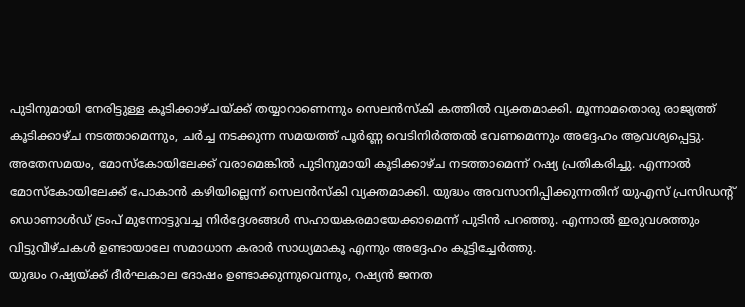പുടിനുമായി നേരിട്ടുള്ള കൂടിക്കാഴ്ചയ്ക്ക് തയ്യാറാണെന്നും സെലൻസ്കി കത്തിൽ വ്യക്തമാക്കി. മൂന്നാമതൊരു രാജ്യത്ത് കൂടിക്കാഴ്ച നടത്താമെന്നും, ചർച്ച നടക്കുന്ന സമയത്ത് പൂർണ്ണ വെടിനിർത്തൽ വേണമെന്നും അദ്ദേഹം ആവശ്യപ്പെട്ടു.
അതേസമയം, മോസ്കോയിലേക്ക് വരാമെങ്കിൽ പുടിനുമായി കൂടിക്കാഴ്ച നടത്താമെന്ന് റഷ്യ പ്രതികരിച്ചു. എന്നാൽ മോസ്കോയിലേക്ക് പോകാൻ കഴിയില്ലെന്ന് സെലൻസ്കി വ്യക്തമാക്കി. യുദ്ധം അവസാനിപ്പിക്കുന്നതിന് യുഎസ് പ്രസിഡന്റ് ഡൊണാൾഡ് ട്രംപ് മുന്നോട്ടുവച്ച നിർദ്ദേശങ്ങൾ സഹായകരമായേക്കാമെന്ന് പുടിൻ പറഞ്ഞു. എന്നാൽ ഇരുവശത്തും വിട്ടുവീഴ്ചകൾ ഉണ്ടായാലേ സമാധാന കരാർ സാധ്യമാകൂ എന്നും അദ്ദേഹം കൂട്ടിച്ചേർത്തു.
യുദ്ധം റഷ്യയ്ക്ക് ദീർഘകാല ദോഷം ഉണ്ടാക്കുന്നുവെന്നും, റഷ്യൻ ജനത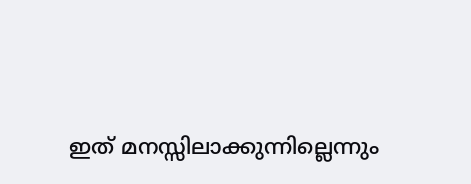ഇത് മനസ്സിലാക്കുന്നില്ലെന്നും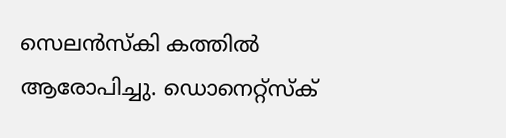സെലൻസ്കി കത്തിൽ ആരോപിച്ചു. ഡൊനെറ്റ്സ്ക്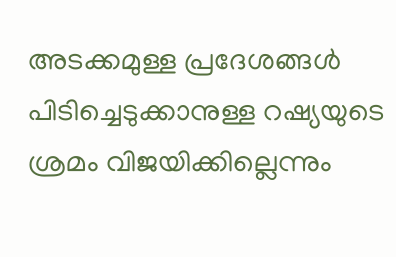അടക്കമുള്ള പ്രദേശങ്ങൾ പിടിച്ചെടുക്കാനുള്ള റഷ്യയുടെ ശ്രമം വിജയിക്കില്ലെന്നും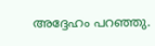അദ്ദേഹം പറഞ്ഞു.